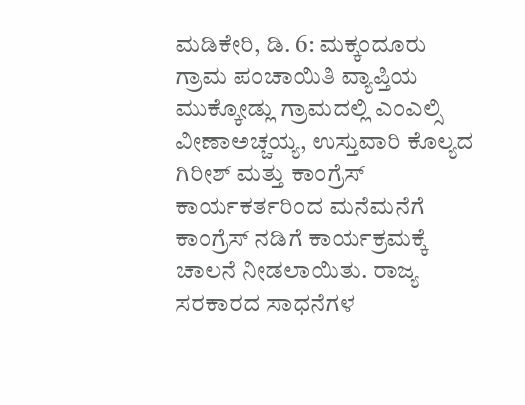ಮಡಿಕೇರಿ, ಡಿ. 6: ಮಕ್ಕಂದೂರು ಗ್ರಾಮ ಪಂಚಾಯಿತಿ ವ್ಯಾಪ್ತಿಯ ಮುಕ್ಕೋಡ್ಲು ಗ್ರಾಮದಲ್ಲಿ ಎಂಎಲ್ಸಿ ವೀಣಾಅಚ್ಚಯ್ಯ, ಉಸ್ತುವಾರಿ ಕೊಲ್ಯದ ಗಿರೀಶ್ ಮತ್ತು ಕಾಂಗ್ರೆಸ್ ಕಾರ್ಯಕರ್ತರಿಂದ ಮನೆಮನೆಗೆ ಕಾಂಗ್ರೆಸ್ ನಡಿಗೆ ಕಾರ್ಯಕ್ರಮಕ್ಕೆ ಚಾಲನೆ ನೀಡಲಾಯಿತು. ರಾಜ್ಯ ಸರಕಾರದ ಸಾಧನೆಗಳ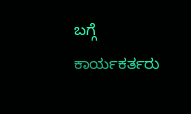ಬಗ್ಗೆ ಕಾರ್ಯಕರ್ತರು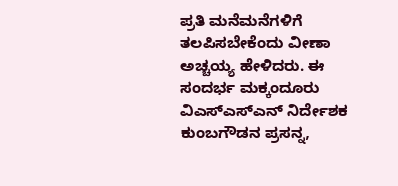ಪ್ರತಿ ಮನೆಮನೆಗಳಿಗೆ ತಲಪಿಸಬೇಕೆಂದು ವೀಣಾ ಅಚ್ಚಯ್ಯ ಹೇಳಿದರು. ಈ ಸಂದರ್ಭ ಮಕ್ಕಂದೂರು ವಿಎಸ್ಎಸ್ಎನ್ ನಿರ್ದೇಶಕ ಕುಂಬಗೌಡನ ಪ್ರಸನ್ನ,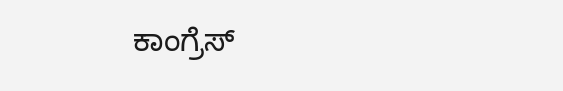ಕಾಂಗ್ರೆಸ್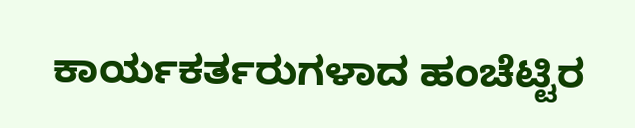ಕಾರ್ಯಕರ್ತರುಗಳಾದ ಹಂಚೆಟ್ಟಿರ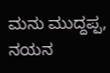ಮನು ಮುದ್ದಪ್ಪ, ನಯನ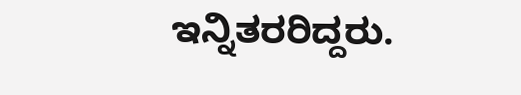ಇನ್ನಿತರರಿದ್ದರು.